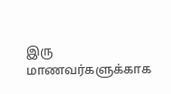இரு மாணவர்களுக்காக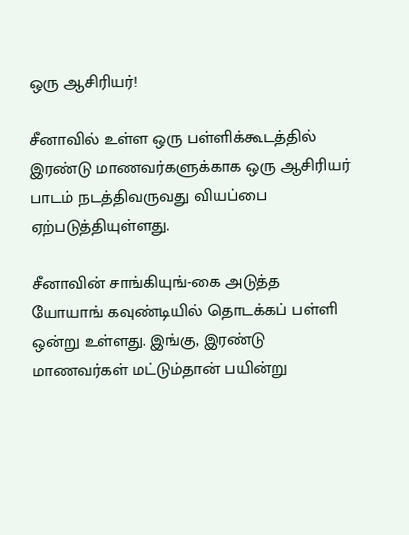ஒரு ஆசிரியர்!

சீனாவில் உள்ள ஒரு பள்ளிக்கூடத்தில் இரண்டு மாணவர்களுக்காக ஒரு ஆசிரியர் பாடம் நடத்திவருவது வியப்பை ஏற்படுத்தியுள்ளது.

சீனாவின் சாங்கியுங்-கை அடுத்த யோயாங் கவுண்டியில் தொடக்கப் பள்ளி ஒன்று உள்ளது. இங்கு, இரண்டு மாணவர்கள் மட்டும்தான் பயின்று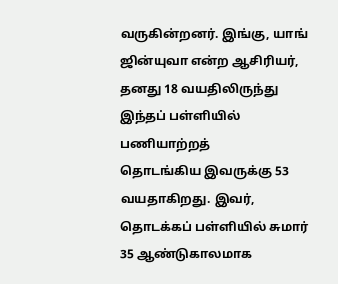வருகின்றனர். இங்கு, யாங் ஜின்யுவா என்ற ஆசிரியர், தனது 18 வயதிலிருந்து இந்தப் பள்ளியில் பணியாற்றத்
தொடங்கிய இவருக்கு 53 வயதாகிறது. இவர், தொடக்கப் பள்ளியில் சுமார் 35 ஆண்டுகாலமாக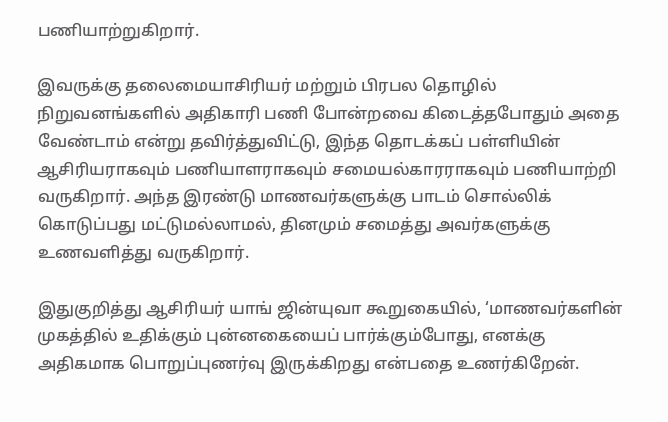பணியாற்றுகிறார்.

இவருக்கு தலைமையாசிரியர் மற்றும் பிரபல தொழில் நிறுவனங்களில் அதிகாரி பணி போன்றவை கிடைத்தபோதும் அதை வேண்டாம் என்று தவிர்த்துவிட்டு, இந்த தொடக்கப் பள்ளியின் ஆசிரியராகவும் பணியாளராகவும் சமையல்காரராகவும் பணியாற்றி வருகிறார். அந்த இரண்டு மாணவர்களுக்கு பாடம் சொல்லிக் கொடுப்பது மட்டுமல்லாமல், தினமும் சமைத்து அவர்களுக்கு உணவளித்து வருகிறார்.

இதுகுறித்து ஆசிரியர் யாங் ஜின்யுவா கூறுகையில், ‘மாணவர்களின் முகத்தில் உதிக்கும் புன்னகையைப் பார்க்கும்போது, எனக்கு அதிகமாக பொறுப்புணர்வு இருக்கிறது என்பதை உணர்கிறேன்.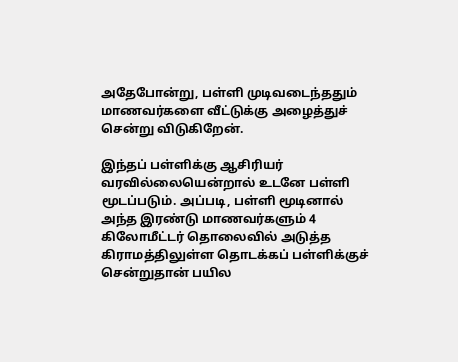அதேபோன்று, பள்ளி முடிவடைந்ததும் மாணவர்களை வீட்டுக்கு அழைத்துச் சென்று விடுகிறேன்.

இந்தப் பள்ளிக்கு ஆசிரியர் வரவில்லையென்றால் உடனே பள்ளி மூடப்படும். அப்படி, பள்ளி மூடினால் அந்த இரண்டு மாணவர்களும் 4 கிலோமீட்டர் தொலைவில் அடுத்த கிராமத்திலுள்ள தொடக்கப் பள்ளிக்குச் சென்றுதான் பயில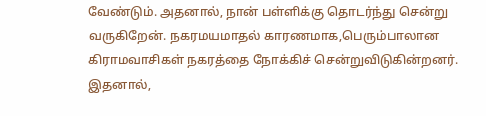வேண்டும். அதனால், நான் பள்ளிக்கு தொடர்ந்து சென்று வருகிறேன். நகரமயமாதல் காரணமாக,பெரும்பாலான கிராமவாசிகள் நகரத்தை நோக்கிச் சென்றுவிடுகின்றனர். இதனால்,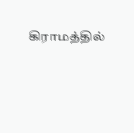கிராமத்தில்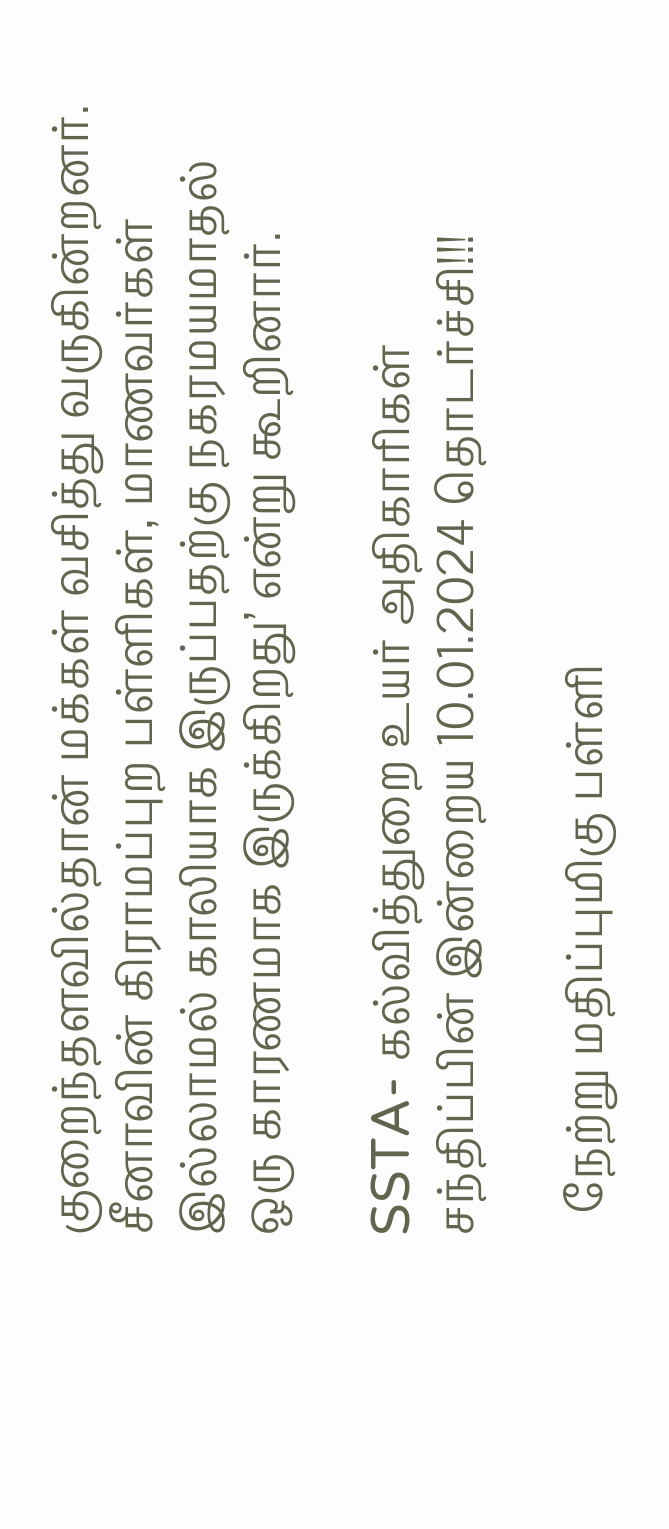குறைந்தளவில்தான் மக்கள் வசித்து வருகின்றனர். சீனாவின் கிராமப்புற பள்ளிகள், மாணவர்கள் இல்லாமல் காலியாக இருப்பதற்கு நகரமயமாதல் ஒரு காரணமாக இருக்கிறது’ என்று கூறினார்.

SSTA- கல்வித்துறை உயர் அதிகாரிகள் சந்திப்பின் இன்றைய 10.01.2024 தொடர்ச்சி!!!

  நேற்று மதிப்புமிகு பள்ளி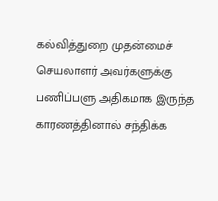கல்வித்துறை முதன்மைச் செயலாளர் அவர்களுக்கு பணிப்பளு அதிகமாக இருந்த காரணத்தினால் சந்திக்க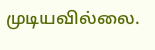முடியவில்லை.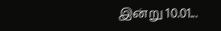இன்று 10.01...